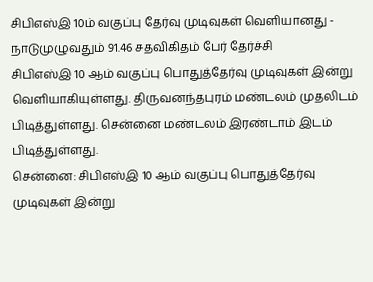சிபிஎஸ்இ 10ம் வகுப்பு தேர்வு முடிவுகள் வெளியானது - நாடுமுழுவதும் 91.46 சதவிகிதம் பேர் தேர்ச்சி
சிபிஎஸ்இ 10 ஆம் வகுப்பு பொதுத்தேர்வு முடிவுகள் இன்று வெளியாகியுள்ளது. திருவனந்தபுரம் மண்டலம் முதலிடம் பிடித்துள்ளது. சென்னை மண்டலம் இரண்டாம் இடம் பிடித்துள்ளது.
சென்னை: சிபிஎஸ்இ 10 ஆம் வகுப்பு பொதுத்தேர்வு முடிவுகள் இன்று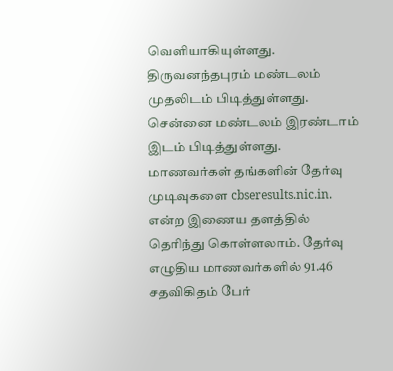வெளியாகியுள்ளது. திருவனந்தபுரம் மண்டலம் முதலிடம் பிடித்துள்ளது. சென்னை மண்டலம் இரண்டாம் இடம் பிடித்துள்ளது. மாணவர்கள் தங்களின் தேர்வு முடிவுகளை cbseresults.nic.in. என்ற இணைய தளத்தில் தெரிந்து கொள்ளலாம். தேர்வு எழுதிய மாணவர்களில் 91.46 சதவிகிதம் பேர்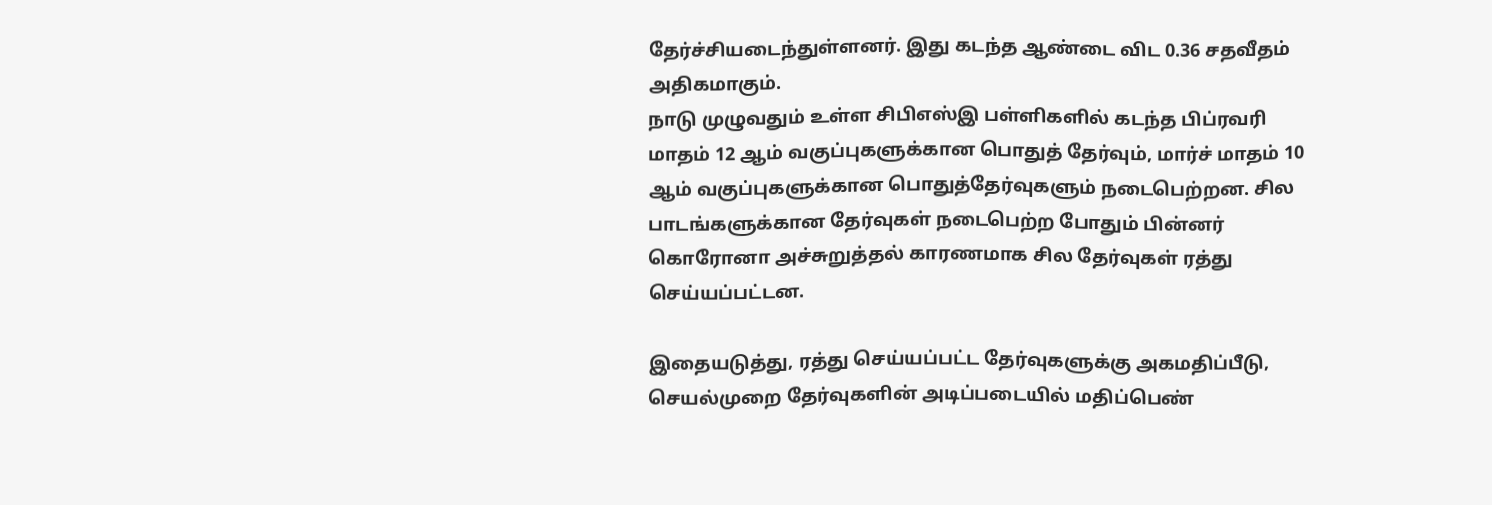தேர்ச்சியடைந்துள்ளனர். இது கடந்த ஆண்டை விட 0.36 சதவீதம் அதிகமாகும்.
நாடு முழுவதும் உள்ள சிபிஎஸ்இ பள்ளிகளில் கடந்த பிப்ரவரி மாதம் 12 ஆம் வகுப்புகளுக்கான பொதுத் தேர்வும், மார்ச் மாதம் 10 ஆம் வகுப்புகளுக்கான பொதுத்தேர்வுகளும் நடைபெற்றன. சில பாடங்களுக்கான தேர்வுகள் நடைபெற்ற போதும் பின்னர் கொரோனா அச்சுறுத்தல் காரணமாக சில தேர்வுகள் ரத்து செய்யப்பட்டன.

இதையடுத்து, ரத்து செய்யப்பட்ட தேர்வுகளுக்கு அகமதிப்பீடு, செயல்முறை தேர்வுகளின் அடிப்படையில் மதிப்பெண்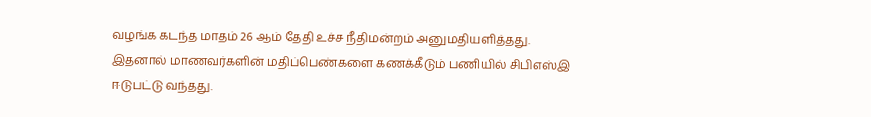வழங்க கடந்த மாதம் 26 ஆம் தேதி உச்ச நீதிமன்றம் அனுமதியளித்தது. இதனால் மாணவர்களின் மதிப்பெண்களை கணக்கீடும் பணியில் சிபிஎஸ்இ ஈடுபட்டு வந்தது.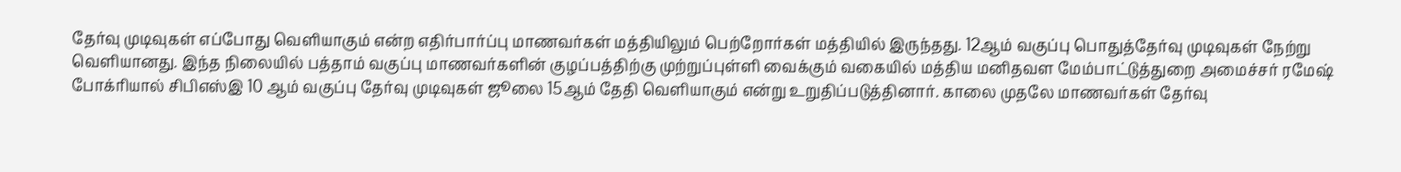தேர்வு முடிவுகள் எப்போது வெளியாகும் என்ற எதிர்பார்ப்பு மாணவர்கள் மத்தியிலும் பெற்றோர்கள் மத்தியில் இருந்தது. 12ஆம் வகுப்பு பொதுத்தேர்வு முடிவுகள் நேற்று வெளியானது. இந்த நிலையில் பத்தாம் வகுப்பு மாணவர்களின் குழப்பத்திற்கு முற்றுப்புள்ளி வைக்கும் வகையில் மத்திய மனிதவள மேம்பாட்டுத்துறை அமைச்சர் ரமேஷ் போக்ரியால் சிபிஎஸ்இ 10 ஆம் வகுப்பு தேர்வு முடிவுகள் ஜூலை 15ஆம் தேதி வெளியாகும் என்று உறுதிப்படுத்தினார். காலை முதலே மாணவர்கள் தேர்வு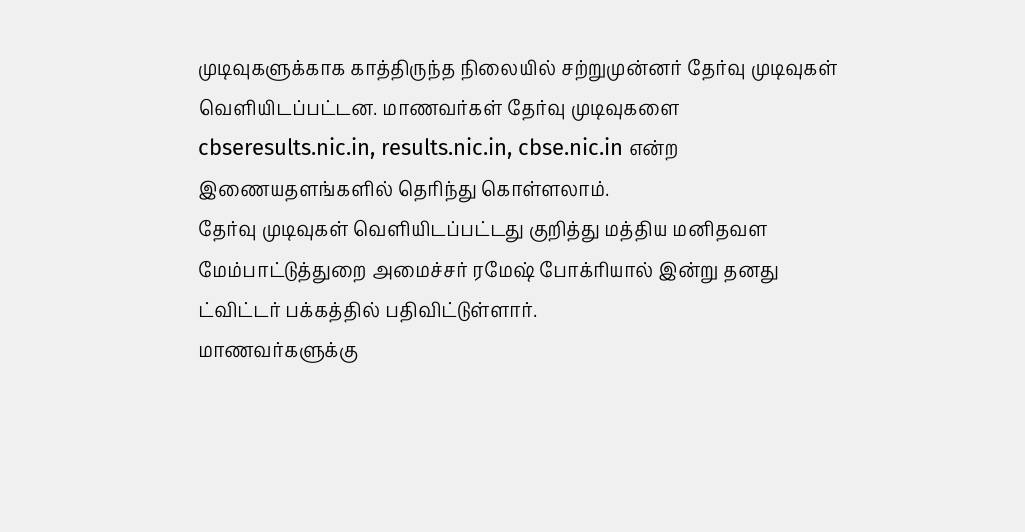முடிவுகளுக்காக காத்திருந்த நிலையில் சற்றுமுன்னர் தேர்வு முடிவுகள் வெளியிடப்பட்டன. மாணவர்கள் தேர்வு முடிவுகளை cbseresults.nic.in, results.nic.in, cbse.nic.in என்ற இணையதளங்களில் தெரிந்து கொள்ளலாம்.
தேர்வு முடிவுகள் வெளியிடப்பட்டது குறித்து மத்திய மனிதவள மேம்பாட்டுத்துறை அமைச்சர் ரமேஷ் போக்ரியால் இன்று தனது ட்விட்டர் பக்கத்தில் பதிவிட்டுள்ளார்.
மாணவர்களுக்கு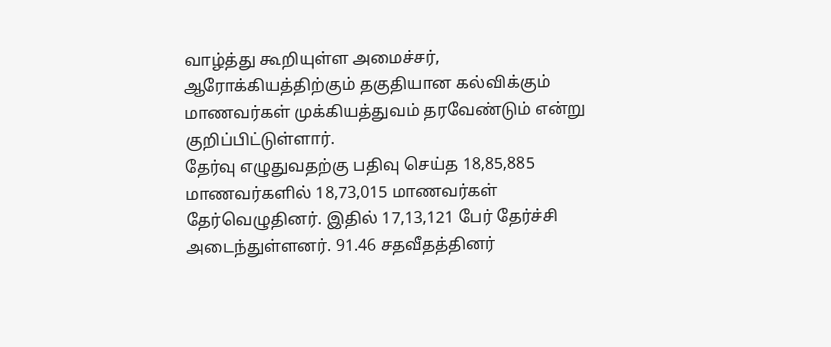வாழ்த்து கூறியுள்ள அமைச்சர், ஆரோக்கியத்திற்கும் தகுதியான கல்விக்கும் மாணவர்கள் முக்கியத்துவம் தரவேண்டும் என்று குறிப்பிட்டுள்ளார்.
தேர்வு எழுதுவதற்கு பதிவு செய்த 18,85,885 மாணவர்களில் 18,73,015 மாணவர்கள் தேர்வெழுதினர். இதில் 17,13,121 பேர் தேர்ச்சி அடைந்துள்ளனர். 91.46 சதவீதத்தினர்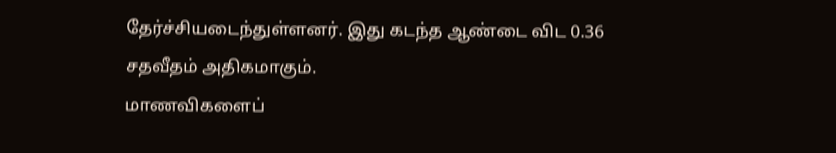தேர்ச்சியடைந்துள்ளனர். இது கடந்த ஆண்டை விட 0.36 சதவீதம் அதிகமாகும்.
மாணவிகளைப்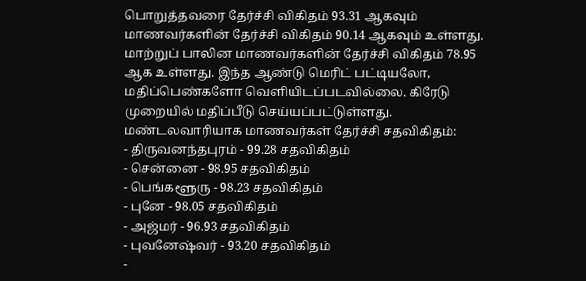பொறுத்தவரை தேர்ச்சி விகிதம் 93.31 ஆகவும் மாணவர்களின் தேர்ச்சி விகிதம் 90.14 ஆகவும் உள்ளது. மாற்றுப் பாலின மாணவர்களின் தேர்ச்சி விகிதம் 78.95 ஆக உள்ளது. இந்த ஆண்டு மெரிட் பட்டியலோ, மதிப்பெண்களோ வெளியிடப்படவில்லை. கிரேடு முறையில் மதிப்பீடு செய்யப்பட்டுள்ளது.
மண்டலவாரியாக மாணவர்கள் தேர்ச்சி சதவிகிதம்:
- திருவனந்தபுரம் - 99.28 சதவிகிதம்
- சென்னை - 98.95 சதவிகிதம்
- பெங்களூரு - 98.23 சதவிகிதம்
- புனே - 98.05 சதவிகிதம்
- அஜ்மர் - 96.93 சதவிகிதம்
- புவனேஷ்வர் - 93.20 சதவிகிதம்
-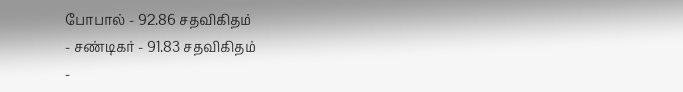போபால் - 92.86 சதவிகிதம்
- சண்டிகர் - 91.83 சதவிகிதம்
-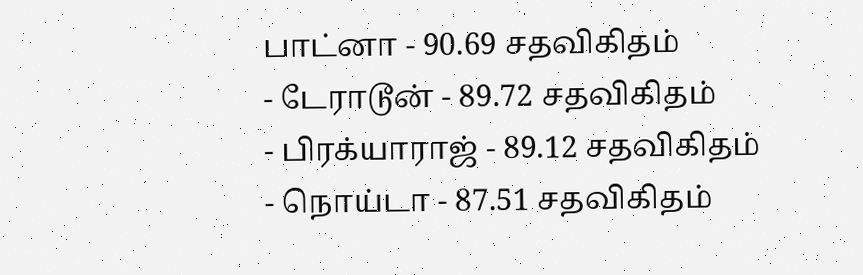பாட்னா - 90.69 சதவிகிதம்
- டேராடூன் - 89.72 சதவிகிதம்
- பிரக்யாராஜ் - 89.12 சதவிகிதம்
- நொய்டா - 87.51 சதவிகிதம்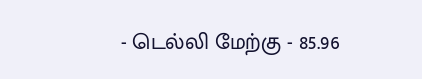- டெல்லி மேற்கு - 85.96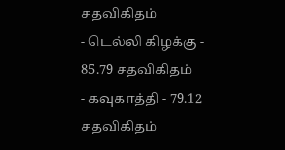சதவிகிதம்
- டெல்லி கிழக்கு - 85.79 சதவிகிதம்
- கவுகாத்தி - 79.12 சதவிகிதம்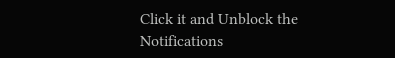Click it and Unblock the Notifications